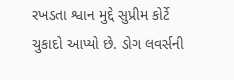રખડતા શ્વાન મુદ્દે સુપ્રીમ કોર્ટે ચુકાદો આપ્યો છે. ડોગ લવર્સની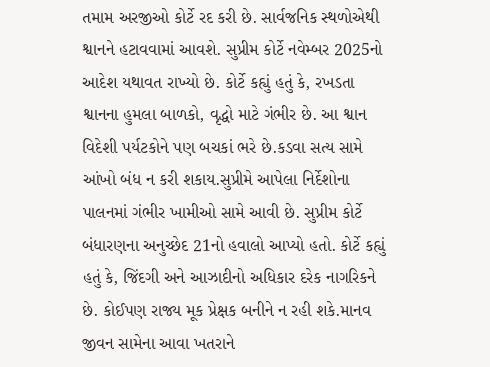તમામ અરજીઓ કોર્ટે રદ કરી છે. સાર્વજનિક સ્થળોએથી શ્વાનને હટાવવામાં આવશે. સુપ્રીમ કોર્ટે નવેમ્બર 2025નો આદેશ યથાવત રાખ્યો છે. કોર્ટે કહ્યું હતું કે, રખડતા શ્વાનના હુમલા બાળકો, વૃદ્ધો માટે ગંભીર છે. આ શ્વાન વિદેશી પર્યટકોને પણ બચકાં ભરે છે.કડવા સત્ય સામે આંખો બંધ ન કરી શકાય.સુપ્રીમે આપેલા નિર્દેશોના પાલનમાં ગંભીર ખામીઓ સામે આવી છે. સુપ્રીમ કોર્ટે બંધારણના અનુચ્છેદ 21નો હવાલો આપ્યો હતો. કોર્ટે કહ્યું હતું કે, જિંદગી અને આઝાદીનો અધિકાર દરેક નાગરિકને છે. કોઈપણ રાજ્ય મૂક પ્રેક્ષક બનીને ન રહી શકે.માનવ જીવન સામેના આવા ખતરાને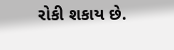રોકી શકાય છે.